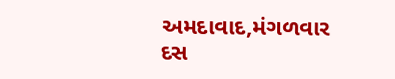અમદાવાદ,મંગળવાર
દસ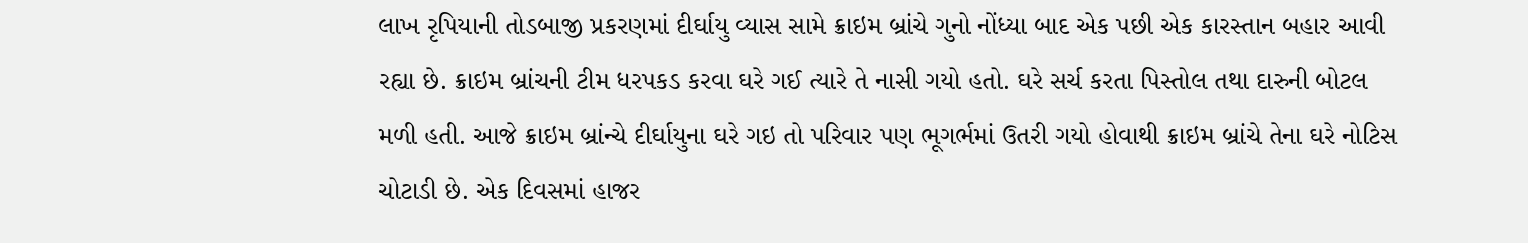લાખ રૃપિયાની તોડબાજી પ્રકરણમાં દીર્ઘાયુ વ્યાસ સામે ક્રાઇમ બ્રાંચે ગુનો નોંધ્યા બાદ એક પછી એક કારસ્તાન બહાર આવી રહ્યા છે. ક્રાઇમ બ્રાંચની ટીમ ધરપકડ કરવા ઘરે ગઈ ત્યારે તે નાસી ગયો હતો. ઘરે સર્ચ કરતા પિસ્તોલ તથા દારુની બોટલ મળી હતી. આજે ક્રાઇમ બ્રાંન્ચે દીર્ઘાયુના ઘરે ગઇ તો પરિવાર પણ ભૂગર્ભમાં ઉતરી ગયો હોવાથી ક્રાઇમ બ્રાંચે તેના ઘરે નોટિસ ચોટાડી છે. એક દિવસમાં હાજર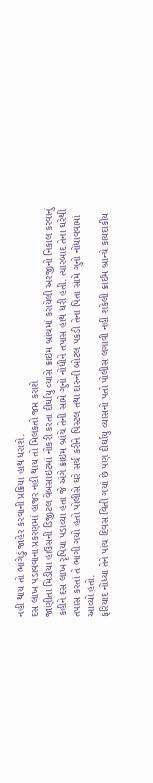નહી થાય તો ભાગેડું જાહેર કરવાની પ્રક્રિયા હાથ ધરાશે.
દસ લાખ પડાવવાના પ્રકરણમાં હાજર નહી થાય તો મિલકતો જપ્ત કરાશે
જાણીતા મિડીયા હાઉસની ડિજીટલ વેબસાઇટમાં નોકરી કરતા દીર્ઘાયુ વ્યાસે ક્રાઇમ બ્રાંચમાં કરાયેલી અરજીનો નિકાલ કરવાનું કહીને દસ લાખ રૃપિયા પડાવ્યા હતા જે અંગે ક્રાઇમ બ્રાંચે તેની સામે ગુનો નોંધીને તપાસ હાથ ધરી હતી. ત્યારબાદ તેના ઘરેથી તપાસ કરતાં તે ભાગી ગયો હતો પોલીસે ઘરે સર્ચ કરીને પિસ્ટલ તથા દારુની બોટલ પકડી તેના પિતા સામે ગુનો નોંધાવવામાં આવ્યો હતો.
ફરિયાદ નોંધ્યા તેને પાંચ દિવસ વિતી ગયાં છે પણ દીર્ઘાયુ વ્યાસનો પતો પોલીસ લગાવી નહીં શકેલી ક્રાઈમ બ્રાન્ચે કાયદાકીય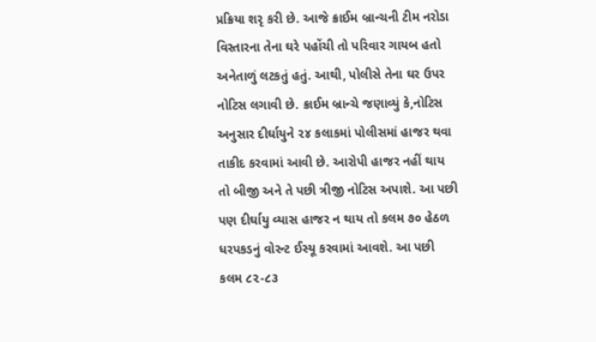પ્રક્રિયા શરૃ કરી છે. આજે ક્રાઈમ બ્રાન્ચની ટીમ નરોડા વિસ્તારના તેના ઘરે પહોંચી તો પરિવાર ગાયબ હતો અનેતાળું લટકતું હતું. આથી, પોલીસે તેના ઘર ઉપર નોટિસ લગાવી છે. ક્રાઈમ બ્રાન્ચે જણાવ્યું કે,નોટિસ અનુસાર દીર્ઘાયુને ૨૪ કલાકમાં પોલીસમાં હાજર થવા તાકીદ કરવામાં આવી છે. આરોપી હાજર નહીં થાય તો બીજી અને તે પછી ત્રીજી નોટિસ અપાશે. આ પછી પણ દીર્ઘાયુ વ્યાસ હાજર ન થાય તો કલમ ૭૦ હેઠળ ધરપકડનું વોરન્ટ ઈસ્યૂ કરવામાં આવશે. આ પછી કલમ ૮૨-૮૩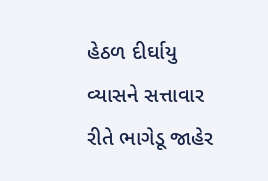હેઠળ દીર્ઘાયુ વ્યાસને સત્તાવાર રીતે ભાગેડૂ જાહેર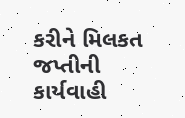કરીને મિલકત જપ્તીની કાર્યવાહી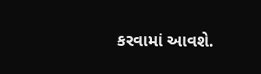કરવામાં આવશે.